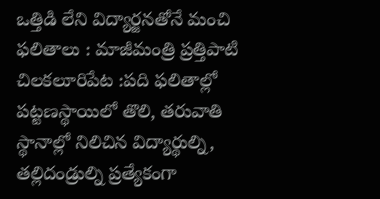ఒత్తిడి లేని విద్యార్జనతోనే మంచి ఫలితాలు : మాజీమంత్రి ప్రత్తిపాటి
చిలకలూరిపేట :పది ఫలితాల్లో పట్టణస్థాయిలో తొలి, తరువాతి స్థానాల్లో నిలిచిన విద్యార్థుల్ని, తల్లిదండ్రుల్ని ప్రత్యేకంగా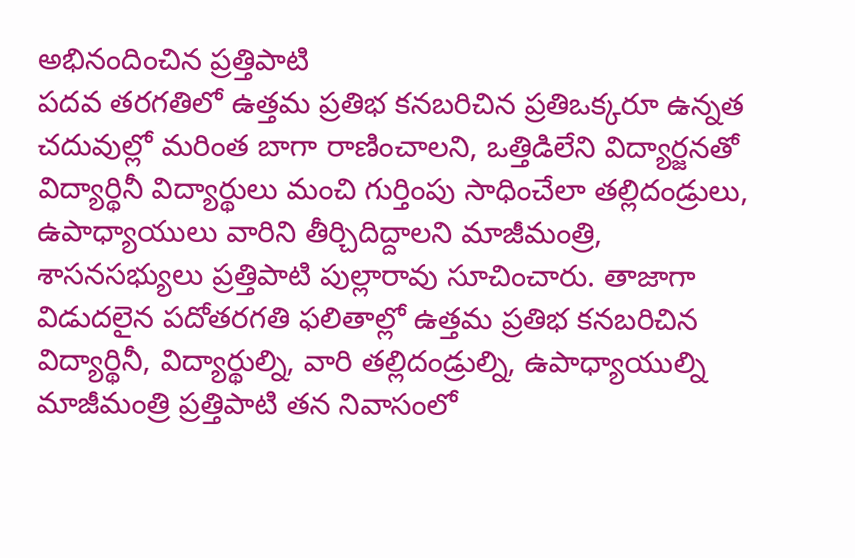అభినందించిన ప్రత్తిపాటి
పదవ తరగతిలో ఉత్తమ ప్రతిభ కనబరిచిన ప్రతిఒక్కరూ ఉన్నత చదువుల్లో మరింత బాగా రాణించాలని, ఒత్తిడిలేని విద్యార్జనతో విద్యార్థినీ విద్యార్థులు మంచి గుర్తింపు సాధించేలా తల్లిదండ్రులు, ఉపాధ్యాయులు వారిని తీర్చిదిద్దాలని మాజీమంత్రి, శాసనసభ్యులు ప్రత్తిపాటి పుల్లారావు సూచించారు. తాజాగా విడుదలైన పదోతరగతి ఫలితాల్లో ఉత్తమ ప్రతిభ కనబరిచిన విద్యార్థినీ, విద్యార్థుల్ని, వారి తల్లిదండ్రుల్ని, ఉపాధ్యాయుల్ని మాజీమంత్రి ప్రత్తిపాటి తన నివాసంలో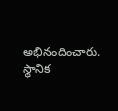అభినందించారు. స్థానిక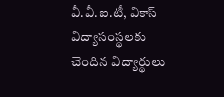వీ.వీ.ఐ.టీ, వికాస్ విద్యాసంస్థలకు చెందిన విద్యార్థులు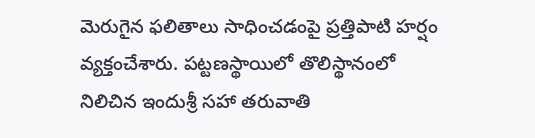మెరుగైన ఫలితాలు సాధించడంపై ప్రత్తిపాటి హర్షం వ్యక్తంచేశారు. పట్టణస్థాయిలో తొలిస్థానంలో నిలిచిన ఇందుశ్రీ సహా తరువాతి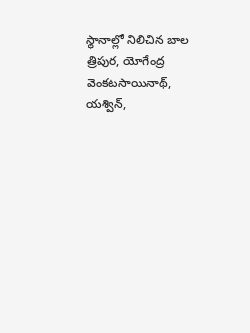స్థానాల్లో నిలిచిన బాల త్రిపుర, యోగేంద్ర వెంకటసాయినాథ్, యశ్విన్,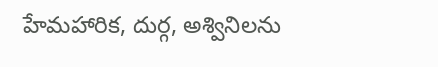హేమహారిక, దుర్గ, అశ్వినిలను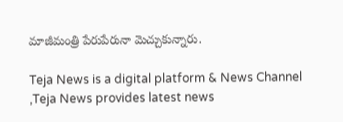మాజీమంత్రి పేరుపేరునా మెచ్చుకున్నారు.

Teja News is a digital platform & News Channel ,Teja News provides latest news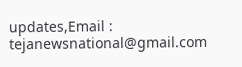updates,Email : tejanewsnational@gmail.com